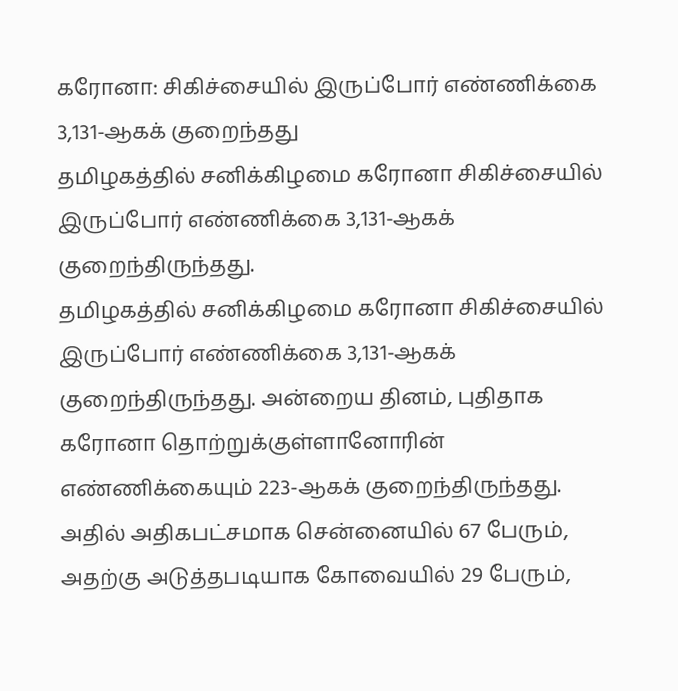கரோனா: சிகிச்சையில் இருப்போர் எண்ணிக்கை 3,131-ஆகக் குறைந்தது
தமிழகத்தில் சனிக்கிழமை கரோனா சிகிச்சையில் இருப்போர் எண்ணிக்கை 3,131-ஆகக் குறைந்திருந்தது.
தமிழகத்தில் சனிக்கிழமை கரோனா சிகிச்சையில் இருப்போர் எண்ணிக்கை 3,131-ஆகக் குறைந்திருந்தது. அன்றைய தினம், புதிதாக கரோனா தொற்றுக்குள்ளானோரின் எண்ணிக்கையும் 223-ஆகக் குறைந்திருந்தது.
அதில் அதிகபட்சமாக சென்னையில் 67 பேரும், அதற்கு அடுத்தபடியாக கோவையில் 29 பேரும்,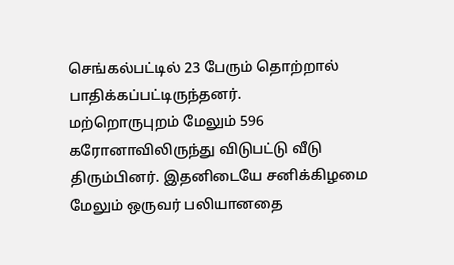செங்கல்பட்டில் 23 பேரும் தொற்றால் பாதிக்கப்பட்டிருந்தனர்.
மற்றொருபுறம் மேலும் 596 கரோனாவிலிருந்து விடுபட்டு வீடு திரும்பினர். இதனிடையே சனிக்கிழமை மேலும் ஒருவர் பலியானதை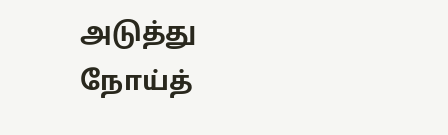அடுத்து நோய்த்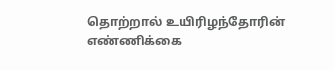தொற்றால் உயிரிழந்தோரின் எண்ணிக்கை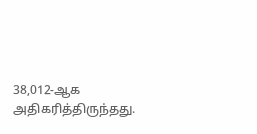38,012-ஆக அதிகரித்திருந்தது.